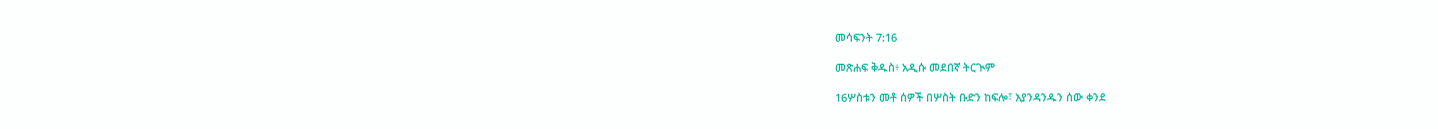መሳፍንት 7:16

መጽሐፍ ቅዱስ፥ አዲሱ መደበኛ ትርጒም

16ሦስቱን መቶ ሰዎች በሦስት ቡድን ከፍሎ፣ እያንዳንዱን ሰው ቀንደ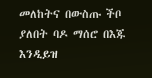መለከትና በውስጡ ችቦ ያለበት ባዶ ማሰሮ በእጁ እንዲይዝ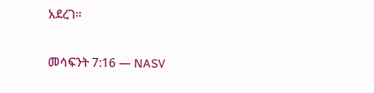አደረገ።

መሳፍንት 7:16 — NASV